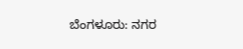ಬೆಂಗಳೂರು: ನಗರ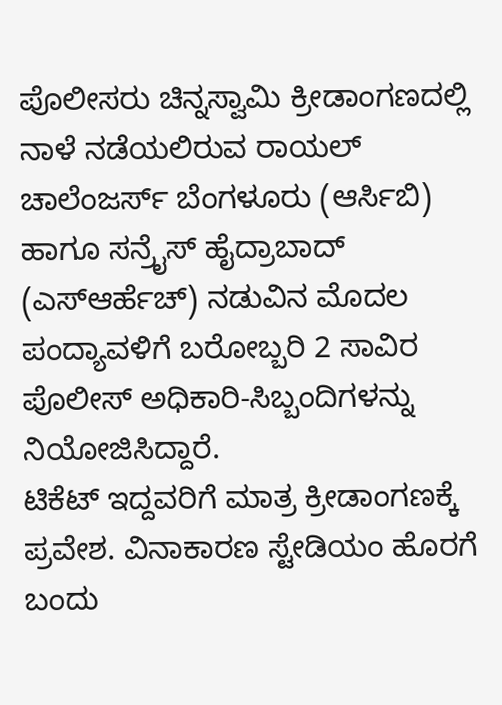ಪೊಲೀಸರು ಚಿನ್ನಸ್ವಾಮಿ ಕ್ರೀಡಾಂಗಣದಲ್ಲಿ ನಾಳೆ ನಡೆಯಲಿರುವ ರಾಯಲ್ ಚಾಲೆಂಜರ್ಸ್ ಬೆಂಗಳೂರು (ಆರ್ಸಿಬಿ) ಹಾಗೂ ಸನ್ರೈಸ್ ಹೈದ್ರಾಬಾದ್ (ಎಸ್ಆರ್ಹೆಚ್) ನಡುವಿನ ಮೊದಲ ಪಂದ್ಯಾವಳಿಗೆ ಬರೋಬ್ಬರಿ 2 ಸಾವಿರ ಪೊಲೀಸ್ ಅಧಿಕಾರಿ-ಸಿಬ್ಬಂದಿಗಳನ್ನು ನಿಯೋಜಿಸಿದ್ದಾರೆ.
ಟಿಕೆಟ್ ಇದ್ದವರಿಗೆ ಮಾತ್ರ ಕ್ರೀಡಾಂಗಣಕ್ಕೆ ಪ್ರವೇಶ. ವಿನಾಕಾರಣ ಸ್ಟೇಡಿಯಂ ಹೊರಗೆ ಬಂದು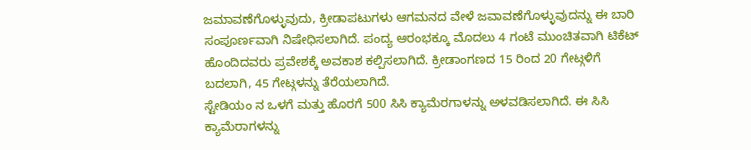ಜಮಾವಣೆಗೊಳ್ಳುವುದು, ಕ್ರೀಡಾಪಟುಗಳು ಆಗಮನದ ವೇಳೆ ಜವಾವಣೆಗೊಳ್ಳುವುದನ್ನು ಈ ಬಾರಿ ಸಂಪೂರ್ಣವಾಗಿ ನಿಷೇಧಿಸಲಾಗಿದೆ. ಪಂದ್ಯ ಆರಂಭಕ್ಕೂ ಮೊದಲು 4 ಗಂಟೆ ಮುಂಚಿತವಾಗಿ ಟಿಕೆಟ್ ಹೊಂದಿದವರು ಪ್ರವೇಶಕ್ಕೆ ಅವಕಾಶ ಕಲ್ಪಿಸಲಾಗಿದೆ. ಕ್ರೀಡಾಂಗಣದ 15 ರಿಂದ 20 ಗೇಟ್ಗಳಿಗೆ ಬದಲಾಗಿ, 45 ಗೇಟ್ಗಳನ್ನು ತೆರೆಯಲಾಗಿದೆ.
ಸ್ಟೇಡಿಯಂ ನ ಒಳಗೆ ಮತ್ತು ಹೊರಗೆ 500 ಸಿಸಿ ಕ್ಯಾಮೆರಗಾಳನ್ನು ಅಳವಡಿಸಲಾಗಿದೆ. ಈ ಸಿಸಿ ಕ್ಯಾಮೆರಾಗಳನ್ನು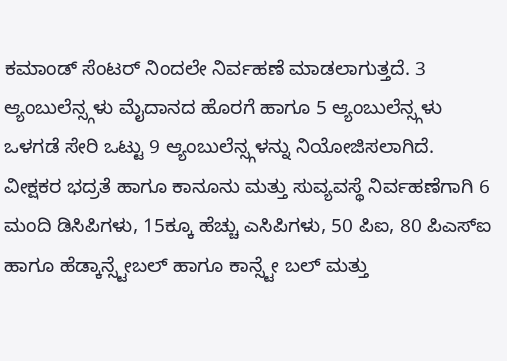ಕಮಾಂಡ್ ಸೆಂಟರ್ ನಿಂದಲೇ ನಿರ್ವಹಣೆ ಮಾಡಲಾಗುತ್ತದೆ. 3 ಆ್ಯಂಬುಲೆನ್ಸ್ಗಳು ಮೈದಾನದ ಹೊರಗೆ ಹಾಗೂ 5 ಆ್ಯಂಬುಲೆನ್ಸ್ಗಳು ಒಳಗಡೆ ಸೇರಿ ಒಟ್ಟು 9 ಆ್ಯಂಬುಲೆನ್ಸ್ಗಳನ್ನು ನಿಯೋಜಿಸಲಾಗಿದೆ. ವೀಕ್ಷಕರ ಭದ್ರತೆ ಹಾಗೂ ಕಾನೂನು ಮತ್ತು ಸುವ್ಯವಸ್ಥೆ ನಿರ್ವಹಣೆಗಾಗಿ 6 ಮಂದಿ ಡಿಸಿಪಿಗಳು, 15ಕ್ಕೂ ಹೆಚ್ಚು ಎಸಿಪಿಗಳು, 50 ಪಿಐ, 80 ಪಿಎಸ್ಐ ಹಾಗೂ ಹೆಡ್ಕಾನ್ಸ್ಟೇಬಲ್ ಹಾಗೂ ಕಾನ್ಸ್ಟೇ ಬಲ್ ಮತ್ತು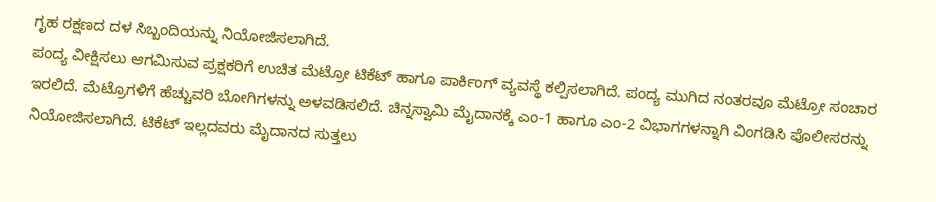ಗೃಹ ರಕ್ಷಣದ ದಳ ಸಿಬ್ಬಂದಿಯನ್ನು ನಿಯೋಜಿಸಲಾಗಿದೆ.
ಪಂದ್ಯ ವೀಕ್ಷಿಸಲು ಆಗಮಿಸುವ ಪ್ರಕ್ಷಕರಿಗೆ ಉಚಿತ ಮೆಟ್ರೋ ಟಿಕೆಟ್ ಹಾಗೂ ಪಾರ್ಕಿಂಗ್ ವ್ಯವಸ್ಥೆ ಕಲ್ಪಿಸಲಾಗಿದೆ. ಪಂದ್ಯ ಮುಗಿದ ನಂತರವೂ ಮೆಟ್ರೋ ಸಂಚಾರ ಇರಲಿದೆ. ಮೆಟ್ರೊಗಳಿಗೆ ಹೆಚ್ಚುವರಿ ಬೋಗಿಗಳನ್ನು ಅಳವಡಿಸಲಿದೆ. ಚಿನ್ನಸ್ವಾಮಿ ಮೈದಾನಕ್ಕೆ ಎಂ-1 ಹಾಗೂ ಎಂ-2 ವಿಭಾಗಗಳನ್ನಾಗಿ ವಿಂಗಡಿಸಿ ಪೊಲೀಸರನ್ನು ನಿಯೋಜಿಸಲಾಗಿದೆ. ಟಿಕೆಟ್ ಇಲ್ಲದವರು ಮೈದಾನದ ಸುತ್ತಲು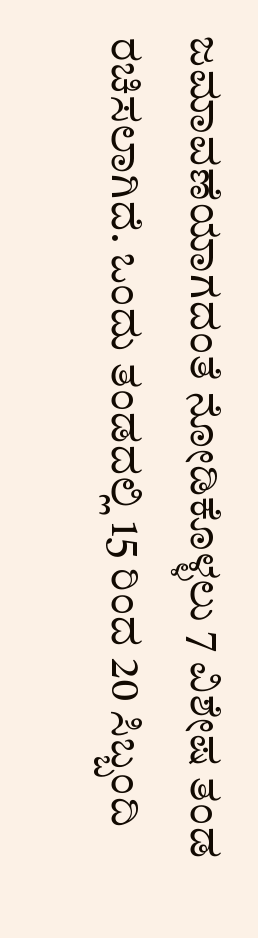ಜಮಾವಣೆಯಾಗದಂತೆ ನೋಡಿಕೊಳ್ಳಲು 7 ವಿಶೇಷ ತಂಡ ರಚಿಸಲಾಗಿದೆ. ಒಂದು ತಂಡದಲ್ಲಿ 15 ರಿಂದ 20 ಸಿಬ್ಬಂದಿ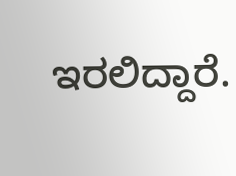ಇರಲಿದ್ದಾರೆ.